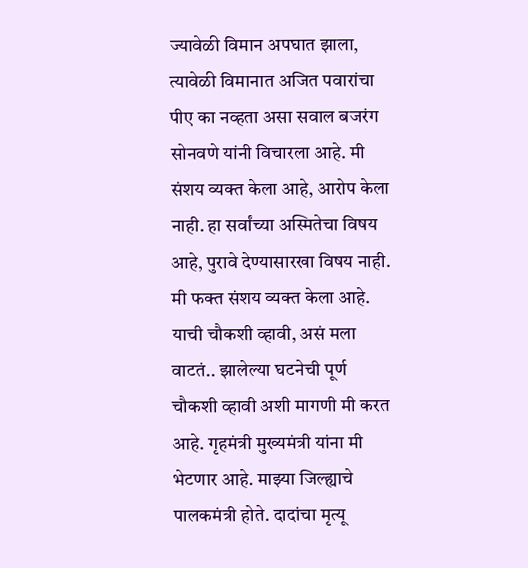ज्यावेळी विमान अपघात झाला, त्यावेळी विमानात अजित पवारांचा पीए का नव्हता असा सवाल बजरंग सोनवणे यांनी विचारला आहे. मी संशय व्यक्त केला आहे, आरोप केला नाही. हा सर्वांच्या अस्मितेचा विषय आहे, पुरावे देण्यासारखा विषय नाही. मी फक्त संशय व्यक्त केला आहे. याची चौकशी व्हावी, असं मला वाटतं.. झालेल्या घटनेची पूर्ण चौकशी व्हावी अशी मागणी मी करत आहे. गृहमंत्री मुख्यमंत्री यांना मी भेटणार आहे. माझ्या जिल्ह्याचे पालकमंत्री होते. दादांचा मृत्यू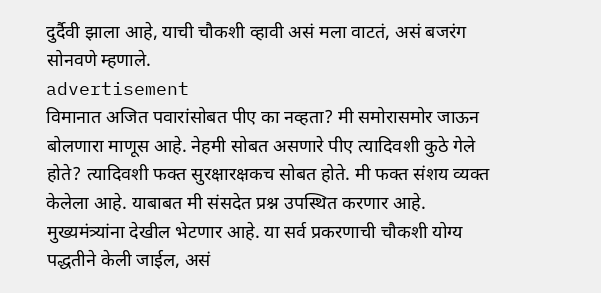दुर्दैवी झाला आहे, याची चौकशी व्हावी असं मला वाटतं, असं बजरंग सोनवणे म्हणाले.
advertisement
विमानात अजित पवारांसोबत पीए का नव्हता? मी समोरासमोर जाऊन बोलणारा माणूस आहे. नेहमी सोबत असणारे पीए त्यादिवशी कुठे गेले होते? त्यादिवशी फक्त सुरक्षारक्षकच सोबत होते. मी फक्त संशय व्यक्त केलेला आहे. याबाबत मी संसदेत प्रश्न उपस्थित करणार आहे. मुख्यमंत्र्यांना देखील भेटणार आहे. या सर्व प्रकरणाची चौकशी योग्य पद्धतीने केली जाईल, असं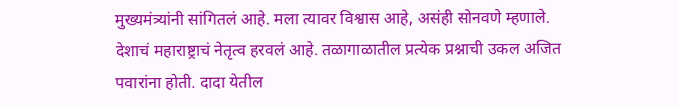मुख्यमंत्र्यांनी सांगितलं आहे. मला त्यावर विश्वास आहे, असंही सोनवणे म्हणाले.
देशाचं महाराष्ट्राचं नेतृत्व हरवलं आहे. तळागाळातील प्रत्येक प्रश्नाची उकल अजित पवारांना होती. दादा येतील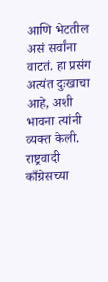आणि भेटतील असं सर्वांना वाटतं. हा प्रसंग अत्यंत दुःखाचा आहे, अशी भावना त्यांनी व्यक्त केली. राष्ट्रवादी काँग्रेसच्या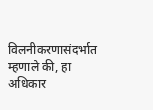विलनीकरणासंदर्भात म्हणाले की, हा अधिकार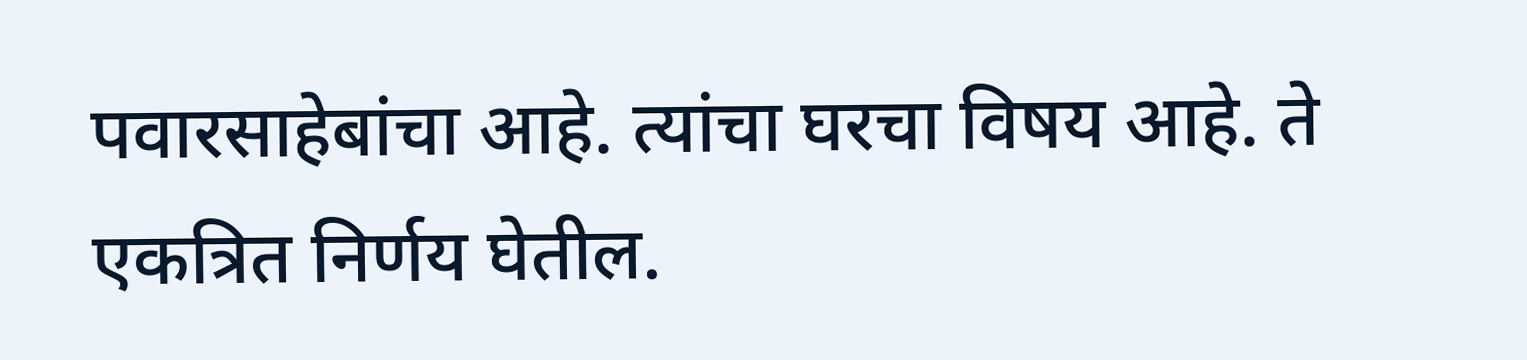पवारसाहेबांचा आहे. त्यांचा घरचा विषय आहे. ते एकत्रित निर्णय घेतील.